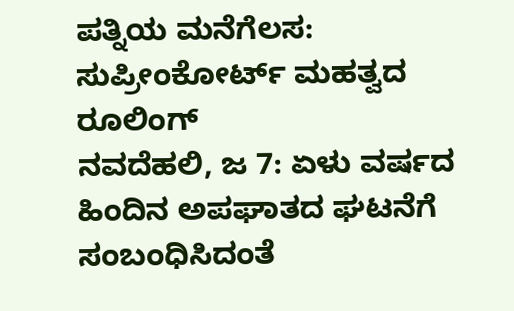ಪತ್ನಿಯ ಮನೆಗೆಲಸ: ಸುಪ್ರೀಂಕೋರ್ಟ್ ಮಹತ್ವದ ರೂಲಿಂಗ್
ನವದೆಹಲಿ, ಜ 7: ಏಳು ವರ್ಷದ ಹಿಂದಿನ ಅಪಘಾತದ ಘಟನೆಗೆ ಸಂಬಂಧಿಸಿದಂತೆ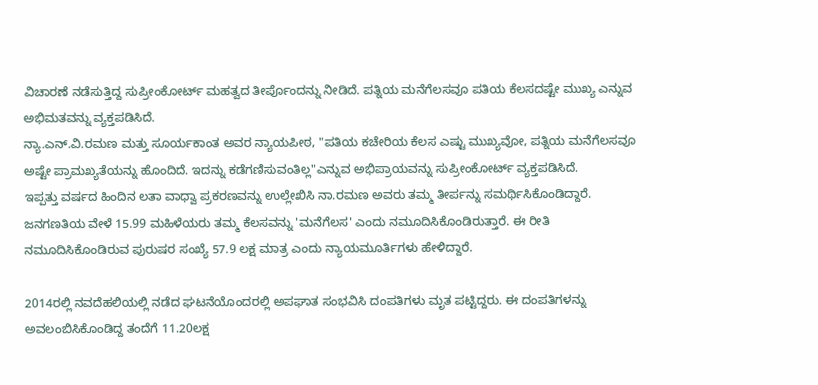ವಿಚಾರಣೆ ನಡೆಸುತ್ತಿದ್ದ ಸುಪ್ರೀಂಕೋರ್ಟ್ ಮಹತ್ವದ ತೀರ್ಪೊಂದನ್ನು ನೀಡಿದೆ. ಪತ್ನಿಯ ಮನೆಗೆಲಸವೂ ಪತಿಯ ಕೆಲಸದಷ್ಟೇ ಮುಖ್ಯ ಎನ್ನುವ ಅಭಿಮತವನ್ನು ವ್ಯಕ್ತಪಡಿಸಿದೆ.
ನ್ಯಾ.ಎನ್.ವಿ.ರಮಣ ಮತ್ತು ಸೂರ್ಯಕಾಂತ ಅವರ ನ್ಯಾಯಪೀಠ, "ಪತಿಯ ಕಚೇರಿಯ ಕೆಲಸ ಎಷ್ಟು ಮುಖ್ಯವೋ, ಪತ್ನಿಯ ಮನೆಗೆಲಸವೂ ಅಷ್ಟೇ ಪ್ರಾಮಖ್ಯತೆಯನ್ನು ಹೊಂದಿದೆ. ಇದನ್ನು ಕಡೆಗಣಿಸುವಂತಿಲ್ಲ"ಎನ್ನುವ ಅಭಿಪ್ರಾಯವನ್ನು ಸುಪ್ರೀಂಕೋರ್ಟ್ ವ್ಯಕ್ತಪಡಿಸಿದೆ.
ಇಪ್ಪತ್ತು ವರ್ಷದ ಹಿಂದಿನ ಲತಾ ವಾಧ್ವಾ ಪ್ರಕರಣವನ್ನು ಉಲ್ಲೇಖಿಸಿ ನಾ.ರಮಣ ಅವರು ತಮ್ಮ ತೀರ್ಪನ್ನು ಸಮರ್ಥಿಸಿಕೊಂಡಿದ್ದಾರೆ. ಜನಗಣತಿಯ ವೇಳೆ 15.99 ಮಹಿಳೆಯರು ತಮ್ಮ ಕೆಲಸವನ್ನು 'ಮನೆಗೆಲಸ' ಎಂದು ನಮೂದಿಸಿಕೊಂಡಿರುತ್ತಾರೆ. ಈ ರೀತಿ ನಮೂದಿಸಿಕೊಂಡಿರುವ ಪುರುಷರ ಸಂಖ್ಯೆ 57.9 ಲಕ್ಷ ಮಾತ್ರ ಎಂದು ನ್ಯಾಯಮೂರ್ತಿಗಳು ಹೇಳಿದ್ದಾರೆ.

2014ರಲ್ಲಿ ನವದೆಹಲಿಯಲ್ಲಿ ನಡೆದ ಘಟನೆಯೊಂದರಲ್ಲಿ ಅಪಘಾತ ಸಂಭವಿಸಿ ದಂಪತಿಗಳು ಮೃತ ಪಟ್ಟಿದ್ದರು. ಈ ದಂಪತಿಗಳನ್ನು ಅವಲಂಬಿಸಿಕೊಂಡಿದ್ದ ತಂದೆಗೆ 11.20ಲಕ್ಷ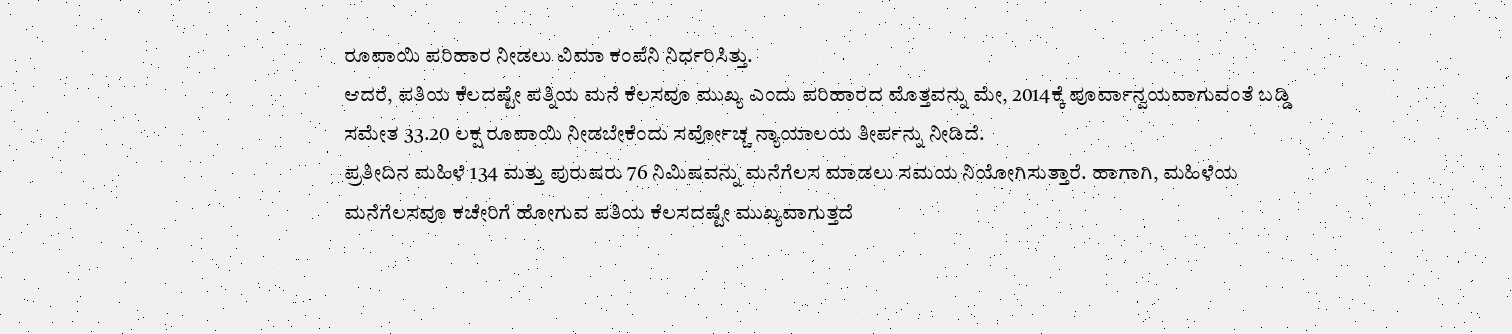ರೂಪಾಯಿ ಪರಿಹಾರ ನೀಡಲು ವಿಮಾ ಕಂಪೆನಿ ನಿರ್ಧರಿಸಿತ್ತು.
ಆದರೆ, ಪತಿಯ ಕೆಲದಷ್ಟೇ ಪತ್ನಿಯ ಮನೆ ಕೆಲಸವೂ ಮುಖ್ಯ ಎಂದು ಪರಿಹಾರದ ಮೊತ್ತವನ್ನು ಮೇ, 2014ಕ್ಕೆ ಪೂರ್ವಾನ್ವಯವಾಗುವಂತೆ ಬಡ್ಡಿ ಸಮೇತ 33.20 ಲಕ್ಷ ರೂಪಾಯಿ ನೀಡಬೇಕೆಂದು ಸರ್ವೋಚ್ಚ ನ್ಯಾಯಾಲಯ ತೀರ್ಪನ್ನು ನೀಡಿದೆ.
ಪ್ರತೀದಿನ ಮಹಿಳೆ 134 ಮತ್ತು ಪುರುಷರು 76 ನಿಮಿಷವನ್ನು ಮನೆಗೆಲಸ ಮಾಡಲು ಸಮಯ ನಿಯೋಗಿಸುತ್ತಾರೆ. ಹಾಗಾಗಿ, ಮಹಿಳೆಯ ಮನೆಗೆಲಸವೂ ಕಚೇರಿಗೆ ಹೋಗುವ ಪತಿಯ ಕೆಲಸದಷ್ಟೇ ಮುಖ್ಯವಾಗುತ್ತದೆ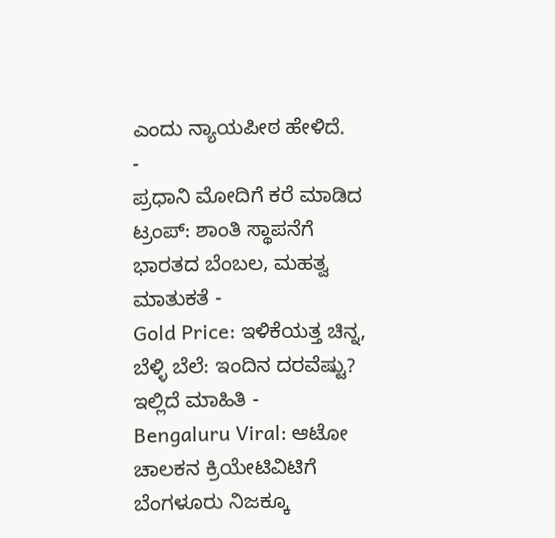ಎಂದು ನ್ಯಾಯಪೀಠ ಹೇಳಿದೆ.
-
ಪ್ರಧಾನಿ ಮೋದಿಗೆ ಕರೆ ಮಾಡಿದ ಟ್ರಂಪ್: ಶಾಂತಿ ಸ್ಥಾಪನೆಗೆ ಭಾರತದ ಬೆಂಬಲ, ಮಹತ್ವ ಮಾತುಕತೆ -
Gold Price: ಇಳಿಕೆಯತ್ತ ಚಿನ್ನ, ಬೆಳ್ಳಿ ಬೆಲೆ: ಇಂದಿನ ದರವೆಷ್ಟು? ಇಲ್ಲಿದೆ ಮಾಹಿತಿ -
Bengaluru Viral: ಆಟೋ ಚಾಲಕನ ಕ್ರಿಯೇಟಿವಿಟಿಗೆ ಬೆಂಗಳೂರು ನಿಜಕ್ಕೂ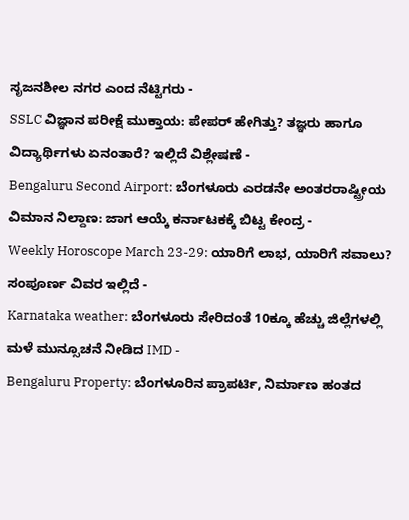ಸೃಜನಶೀಲ ನಗರ ಎಂದ ನೆಟ್ಟಿಗರು -
SSLC ವಿಜ್ಞಾನ ಪರೀಕ್ಷೆ ಮುಕ್ತಾಯ: ಪೇಪರ್ ಹೇಗಿತ್ತು? ತಜ್ಞರು ಹಾಗೂ ವಿದ್ಯಾರ್ಥಿಗಳು ಏನಂತಾರೆ? ಇಲ್ಲಿದೆ ವಿಶ್ಲೇಷಣೆ -
Bengaluru Second Airport: ಬೆಂಗಳೂರು ಎರಡನೇ ಅಂತರರಾಷ್ಟ್ರೀಯ ವಿಮಾನ ನಿಲ್ದಾಣ: ಜಾಗ ಆಯ್ಕೆ ಕರ್ನಾಟಕಕ್ಕೆ ಬಿಟ್ಟ ಕೇಂದ್ರ -
Weekly Horoscope March 23-29: ಯಾರಿಗೆ ಲಾಭ, ಯಾರಿಗೆ ಸವಾಲು? ಸಂಪೂರ್ಣ ವಿವರ ಇಲ್ಲಿದೆ -
Karnataka weather: ಬೆಂಗಳೂರು ಸೇರಿದಂತೆ 10ಕ್ಕೂ ಹೆಚ್ಚು ಜಿಲ್ಲೆಗಳಲ್ಲಿ ಮಳೆ ಮುನ್ಸೂಚನೆ ನೀಡಿದ IMD -
Bengaluru Property: ಬೆಂಗಳೂರಿನ ಪ್ರಾಪರ್ಟಿ, ನಿರ್ಮಾಣ ಹಂತದ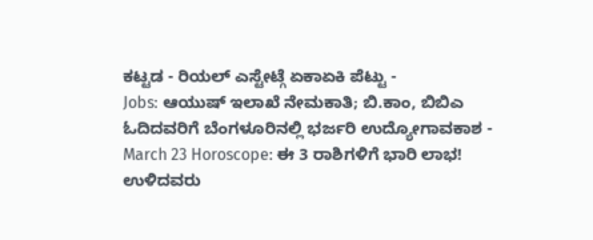ಕಟ್ಟಡ - ರಿಯಲ್ ಎಸ್ಟೇಟ್ಗೆ ಏಕಾಏಕಿ ಪೆಟ್ಟು -
Jobs: ಆಯುಷ್ ಇಲಾಖೆ ನೇಮಕಾತಿ; ಬಿ.ಕಾಂ, ಬಿಬಿಎ ಓದಿದವರಿಗೆ ಬೆಂಗಳೂರಿನಲ್ಲಿ ಭರ್ಜರಿ ಉದ್ಯೋಗಾವಕಾಶ -
March 23 Horoscope: ಈ 3 ರಾಶಿಗಳಿಗೆ ಭಾರಿ ಲಾಭ! ಉಳಿದವರು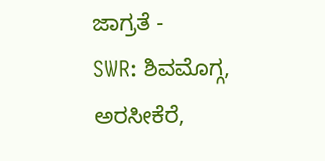ಜಾಗ್ರತೆ -
SWR: ಶಿವಮೊಗ್ಗ, ಅರಸೀಕೆರೆ,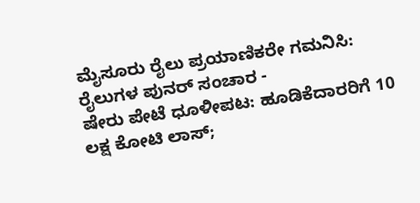ಮೈಸೂರು ರೈಲು ಪ್ರಯಾಣಿಕರೇ ಗಮನಿಸಿ: ರೈಲುಗಳ ಪುನರ್ ಸಂಚಾರ -
ಷೇರು ಪೇಟೆ ಧೂಳೀಪಟ: ಹೂಡಿಕೆದಾರರಿಗೆ 10 ಲಕ್ಷ ಕೋಟಿ ಲಾಸ್;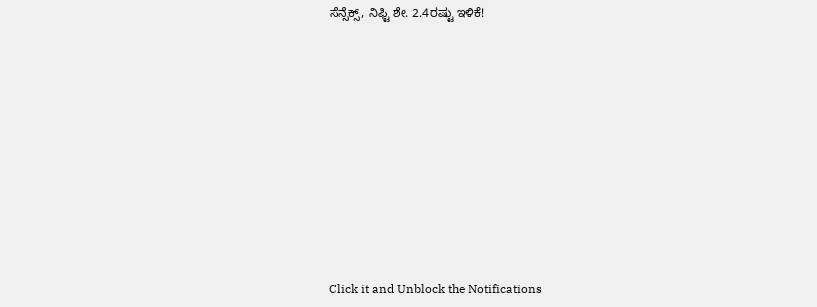ಸೆನ್ಸೆಕ್ಸ್, ನಿಫ್ಟಿ ಶೇ. 2.4ರಷ್ಟು ಇಳಿಕೆ!











Click it and Unblock the Notifications